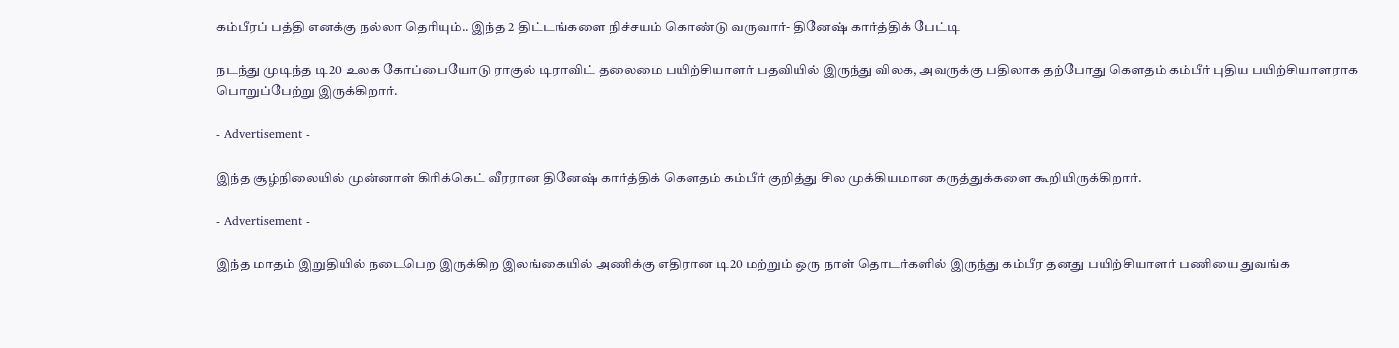கம்பீரப் பத்தி எனக்கு நல்லா தெரியும்.. இந்த 2 திட்டங்களை நிச்சயம் கொண்டு வருவார்- தினேஷ் கார்த்திக் பேட்டி

நடந்து முடிந்த டி20 உலக கோப்பையோடு ராகுல் டிராவிட் தலைமை பயிற்சியாளர் பதவியில் இருந்து விலக, அவருக்கு பதிலாக தற்போது கௌதம் கம்பீர் புதிய பயிற்சியாளராக பொறுப்பேற்று இருக்கிறார்.

- Advertisement -

இந்த சூழ்நிலையில் முன்னாள் கிரிக்கெட் வீரரான தினேஷ் கார்த்திக் கௌதம் கம்பீர் குறித்து சில முக்கியமான கருத்துக்களை கூறியிருக்கிறார்.

- Advertisement -

இந்த மாதம் இறுதியில் நடைபெற இருக்கிற இலங்கையில் அணிக்கு எதிரான டி20 மற்றும் ஒரு நாள் தொடர்களில் இருந்து கம்பீர தனது பயிற்சியாளர் பணியை துவங்க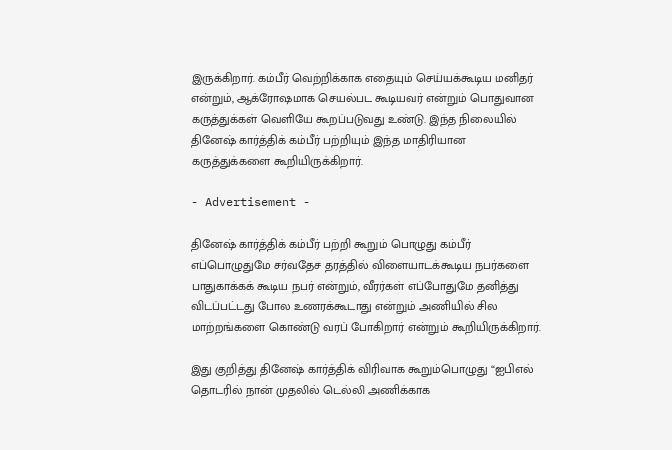இருக்கிறார். கம்பீர் வெற்றிக்காக எதையும் செய்யக்கூடிய மனிதர் என்றும், ஆக்ரோஷமாக செயல்பட கூடியவர் என்றும் பொதுவான கருத்துக்கள் வெளியே கூறப்படுவது உண்டு. இந்த நிலையில் தினேஷ் கார்த்திக் கம்பீர் பற்றியும் இந்த மாதிரியான கருத்துக்களை கூறியிருக்கிறார்.

- Advertisement -

தினேஷ் கார்த்திக் கம்பீர் பற்றி கூறும் பொழுது கம்பீர் எப்பொழுதுமே சர்வதேச தரத்தில் விளையாடக்கூடிய நபர்களை பாதுகாக்கக் கூடிய நபர் என்றும், வீரர்கள் எப்போதுமே தனித்து விடப்பட்டது போல உணரக்கூடாது என்றும் அணியில் சில மாற்றங்களை கொண்டு வரப் போகிறார் என்றும் கூறியிருக்கிறார்.

இது குறித்து தினேஷ் கார்த்திக் விரிவாக கூறும்பொழுது “ஐபிஎல் தொடரில் நான் முதலில் டெல்லி அணிக்காக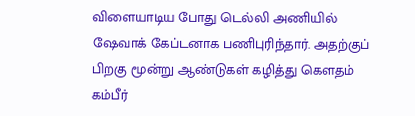விளையாடிய போது டெல்லி அணியில் ஷேவாக் கேப்டனாக பணிபுரிந்தார். அதற்குப் பிறகு மூன்று ஆண்டுகள் கழித்து கௌதம் கம்பீர்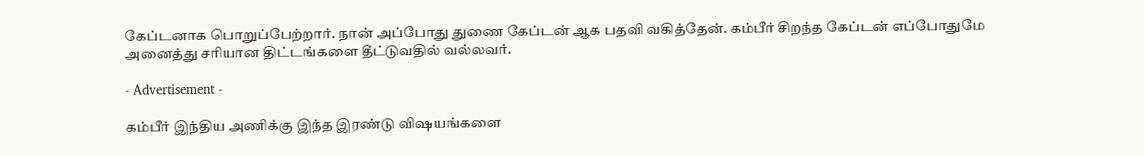கேப்டனாக பொறுப்பேற்றார். நான் அப்போது துணை கேப்டன் ஆக பதவி வகித்தேன். கம்பீர் சிறந்த கேப்டன் எப்போதுமே அனைத்து சரியான திட்டங்களை தீட்டுவதில் வல்லவர்.

- Advertisement -

கம்பீர் இந்திய அணிக்கு இந்த இரண்டு விஷயங்களை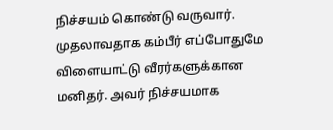நிச்சயம் கொண்டு வருவார். முதலாவதாக கம்பீர் எப்போதுமே விளையாட்டு வீரர்களுக்கான மனிதர். அவர் நிச்சயமாக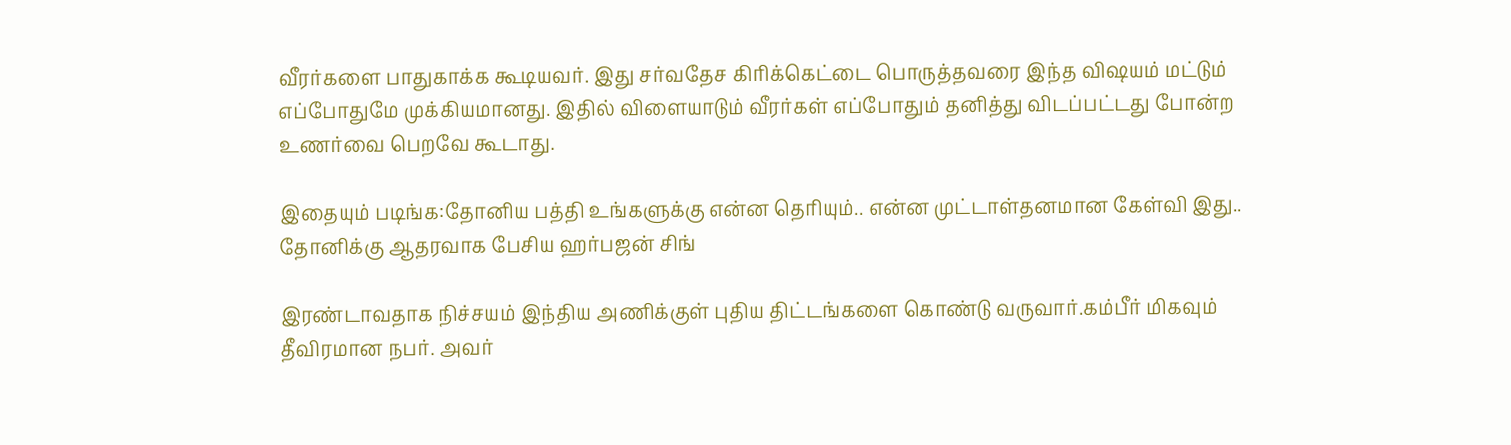வீரர்களை பாதுகாக்க கூடியவர். இது சர்வதேச கிரிக்கெட்டை பொருத்தவரை இந்த விஷயம் மட்டும் எப்போதுமே முக்கியமானது. இதில் விளையாடும் வீரர்கள் எப்போதும் தனித்து விடப்பட்டது போன்ற உணர்வை பெறவே கூடாது.

இதையும் படிங்க:தோனிய பத்தி உங்களுக்கு என்ன தெரியும்.. என்ன முட்டாள்தனமான கேள்வி இது.. தோனிக்கு ஆதரவாக பேசிய ஹர்பஜன் சிங்

இரண்டாவதாக நிச்சயம் இந்திய அணிக்குள் புதிய திட்டங்களை கொண்டு வருவார்.கம்பீர் மிகவும் தீவிரமான நபர். அவர்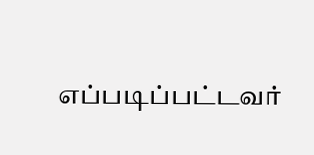எப்படிப்பட்டவர்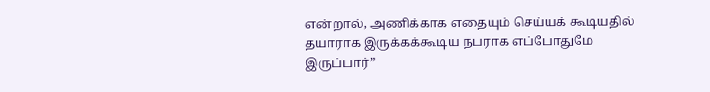என்றால், அணிக்காக எதையும் செய்யக் கூடியதில் தயாராக இருக்கக்கூடிய நபராக எப்போதுமே இருப்பார்”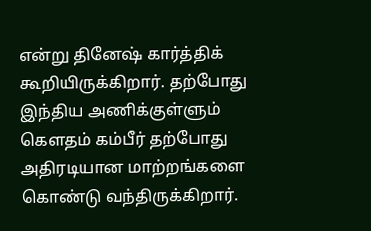என்று தினேஷ் கார்த்திக் கூறியிருக்கிறார். தற்போது இந்திய அணிக்குள்ளும் கௌதம் கம்பீர் தற்போது அதிரடியான மாற்றங்களை கொண்டு வந்திருக்கிறார்.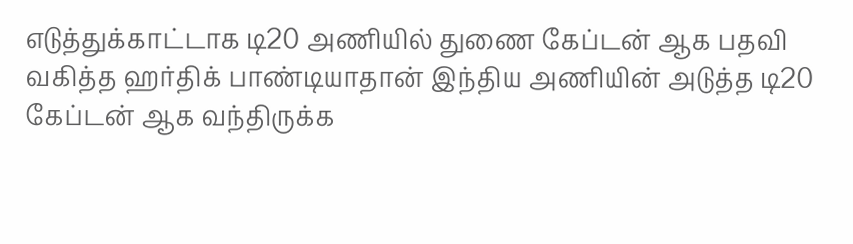எடுத்துக்காட்டாக டி20 அணியில் துணை கேப்டன் ஆக பதவி வகித்த ஹர்திக் பாண்டியாதான் இந்திய அணியின் அடுத்த டி20 கேப்டன் ஆக வந்திருக்க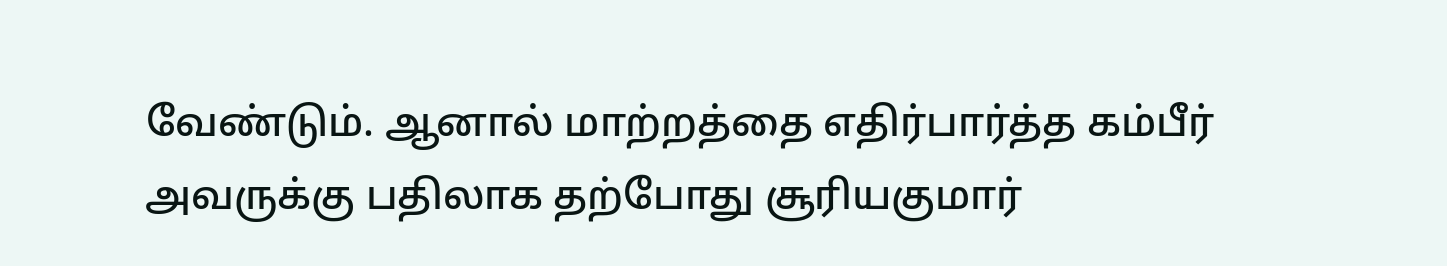வேண்டும். ஆனால் மாற்றத்தை எதிர்பார்த்த கம்பீர் அவருக்கு பதிலாக தற்போது சூரியகுமார்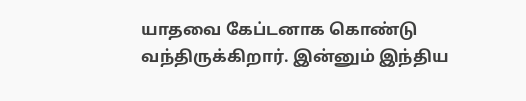யாதவை கேப்டனாக கொண்டு வந்திருக்கிறார். இன்னும் இந்திய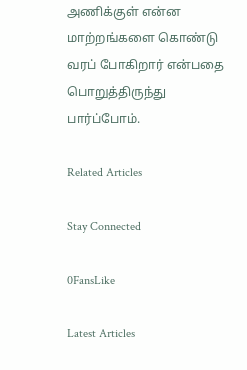அணிக்குள் என்ன மாற்றங்களை கொண்டு வரப் போகிறார் என்பதை பொறுத்திருந்து பார்ப்போம்.

Related Articles

Stay Connected

0FansLike

Latest Articles